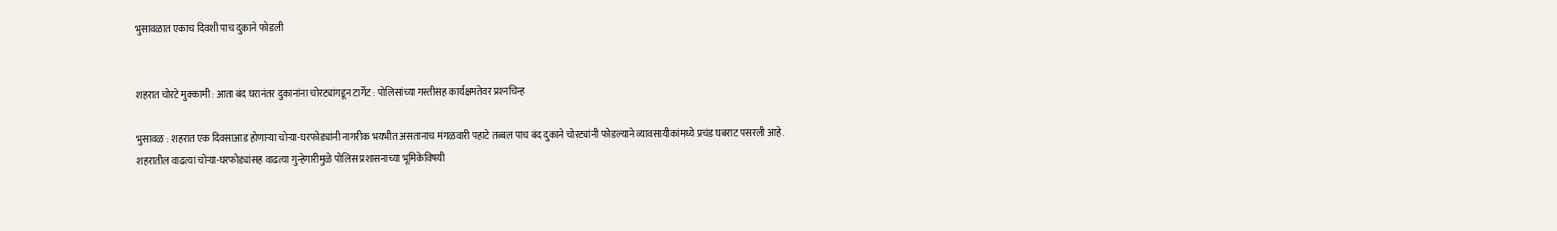भुसावळात एकाच दिवशी पाच दुकाने फोडली


शहरात चोरटे मुक्कामी : आता बंद घरानंतर दुकानांना चोरट्यांगडून टार्गेट : पोलिसांच्या गस्तीसह कार्यक्षमतेवर प्रश्‍नचिन्ह

भुसावळ : शहरात एक दिवसाआड होणार्‍या चोर्‍या-घरफोड्यांनी नागरीक भयभीत असतानाच मंगळवारी पहाटे तब्बल पाच बंद दुकाने चोरट्यांनी फोडल्याने व्यावसायीकांमध्ये प्रचंड घबराट पसरली आहे. शहरातील वाढत्या चोर्‍या-घरफोड्यांसह वाढत्या गुन्हेगारीमुळे पोलिस प्रशासनाच्या भूमिकेविषयी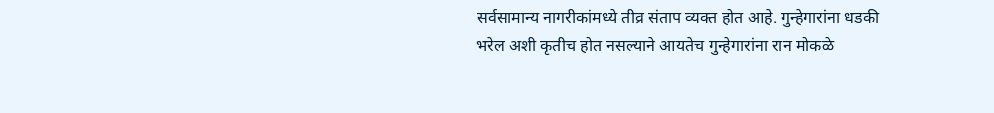सर्वसामान्य नागरीकांमध्ये तीव्र संताप व्यक्त होत आहे. गुन्हेगारांना धडकी भरेल अशी कृतीच होत नसल्याने आयतेच गुन्हेगारांना रान मोकळे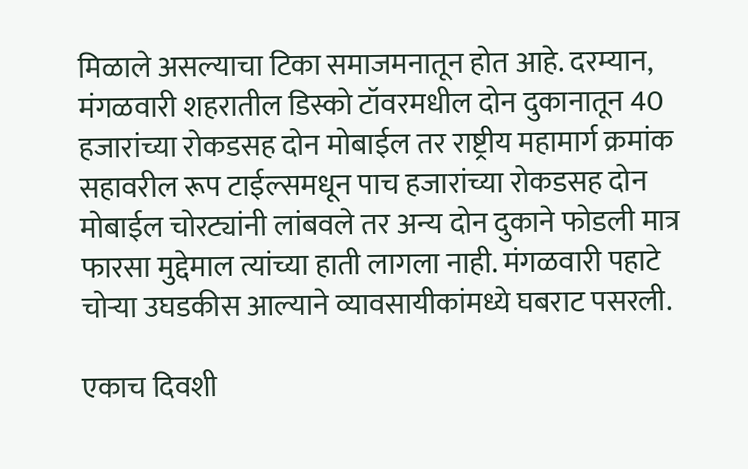मिळाले असल्याचा टिका समाजमनातून होत आहे. दरम्यान, मंगळवारी शहरातील डिस्को टॉवरमधील दोन दुकानातून 40 हजारांच्या रोकडसह दोन मोबाईल तर राष्ट्रीय महामार्ग क्रमांक सहावरील रूप टाईल्समधून पाच हजारांच्या रोकडसह दोन मोबाईल चोरट्यांनी लांबवले तर अन्य दोन दुकाने फोडली मात्र फारसा मुद्देमाल त्यांच्या हाती लागला नाही. मंगळवारी पहाटे चोर्‍या उघडकीस आल्याने व्यावसायीकांमध्ये घबराट पसरली.

एकाच दिवशी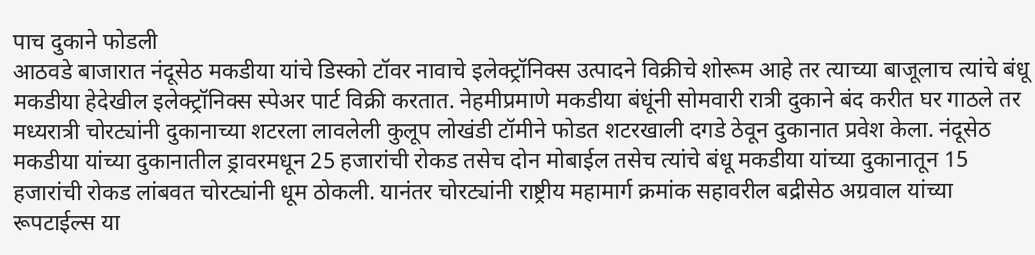पाच दुकाने फोडली
आठवडे बाजारात नंदूसेठ मकडीया यांचे डिस्को टॉवर नावाचे इलेक्ट्रॉनिक्स उत्पादने विक्रीचे शोरूम आहे तर त्याच्या बाजूलाच त्यांचे बंधू मकडीया हेदेखील इलेक्ट्रॉनिक्स स्पेअर पार्ट विक्री करतात. नेहमीप्रमाणे मकडीया बंधूंनी सोमवारी रात्री दुकाने बंद करीत घर गाठले तर मध्यरात्री चोरट्यांनी दुकानाच्या शटरला लावलेली कुलूप लोखंडी टॉमीने फोडत शटरखाली दगडे ठेवून दुकानात प्रवेश केला. नंदूसेठ मकडीया यांच्या दुकानातील ड्रावरमधून 25 हजारांची रोकड तसेच दोन मोबाईल तसेच त्यांचे बंधू मकडीया यांच्या दुकानातून 15 हजारांची रोकड लांबवत चोरट्यांनी धूम ठोकली. यानंतर चोरट्यांनी राष्ट्रीय महामार्ग क्रमांक सहावरील बद्रीसेठ अग्रवाल यांच्या रूपटाईल्स या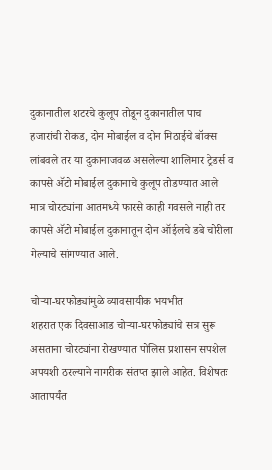दुकानातील शटरचे कुलूप तोडून दुकानातील पाच हजारांची रोकड, दोन मोबाईल व दोन मिठाईचे बॉक्स लांबवले तर या दुकानाजवळ असलेल्या शालिमार ट्रेडर्स व कापसे अ‍ॅटो मोबाईल दुकानाचे कुलूप तोडण्यात आले मात्र चोरट्यांना आतमध्ये फारसे काही गवसले नाही तर कापसे अ‍ॅटो मोबाईल दुकानातून दोन ऑईलचे डबे चोरीला गेल्याचे सांगण्यात आले.

चोर्‍या-घरफोड्यांमुळे व्यावसायीक भयभीत
शहरात एक दिवसाआड चोर्‍या-घरफोड्यांचे सत्र सुरू असताना चोरट्यांना रोखण्यात पोलिस प्रशासन सपशेल अपयशी ठरल्याने नागरीक संतप्त झाले आहेत. विशेषतः आतापर्यंत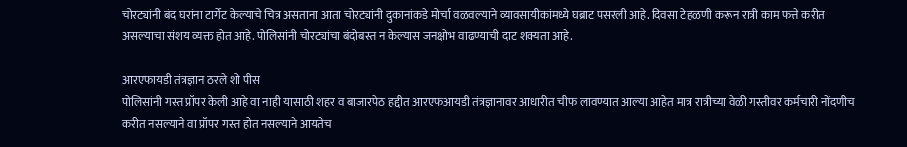चोरट्यांनी बंद घरांना टार्गेट केल्याचे चित्र असताना आता चोरट्यांनी दुकानांकडे मोर्चा वळवल्याने व्यावसायीकांमध्ये घब्राट पसरली आहे. दिवसा टेहळणी करून रात्री काम फत्ते करीत असल्याचा संशय व्यक्त होत आहे. पोलिसांनी चोरट्यांचा बंदोबस्त न केल्यास जनक्षोभ वाढण्याची दाट शक्यता आहे.

आरएफायडी तंत्रज्ञान ठरले शो पीस
पोलिसांनी गस्त प्रॉपर केली आहे वा नाही यासाठी शहर व बाजारपेठ हद्दीत आरएफआयडी तंत्रज्ञानावर आधारीत चीफ लावण्यात आल्या आहेत मात्र रात्रीच्या वेळी गस्तीवर कर्मचारी नोंदणीच करीत नसल्याने वा प्रॉपर गस्त होत नसल्याने आयतेच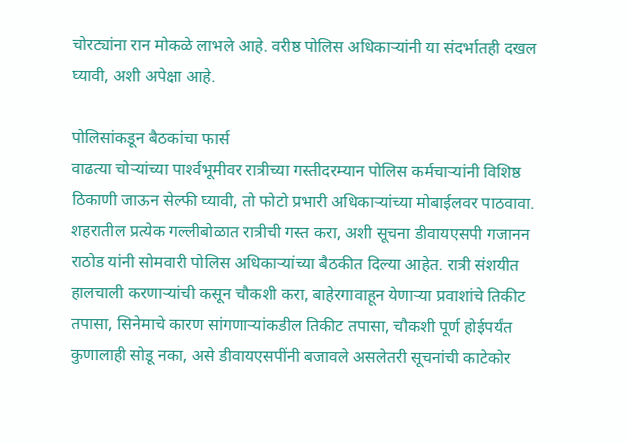चोरट्यांना रान मोकळे लाभले आहे. वरीष्ठ पोलिस अधिकार्‍यांनी या संदर्भातही दखल घ्यावी, अशी अपेक्षा आहे.

पोलिसांकडून बैठकांचा फार्स
वाढत्या चोर्‍यांच्या पार्श्‍वभूमीवर रात्रीच्या गस्तीदरम्यान पोलिस कर्मचार्‍यांनी विशिष्ठ ठिकाणी जाऊन सेल्फी घ्यावी, तो फोटो प्रभारी अधिकार्‍यांच्या मोबाईलवर पाठवावा. शहरातील प्रत्येक गल्लीबोळात रात्रीची गस्त करा, अशी सूचना डीवायएसपी गजानन राठोड यांनी सोमवारी पोलिस अधिकार्‍यांच्या बैठकीत दिल्या आहेत. रात्री संशयीत हालचाली करणार्‍यांची कसून चौकशी करा, बाहेरगावाहून येणार्‍या प्रवाशांचे तिकीट तपासा, सिनेमाचे कारण सांगणार्‍यांकडील तिकीट तपासा, चौकशी पूर्ण होईपर्यंत कुणालाही सोडू नका, असे डीवायएसपींनी बजावले असलेतरी सूचनांची काटेकोर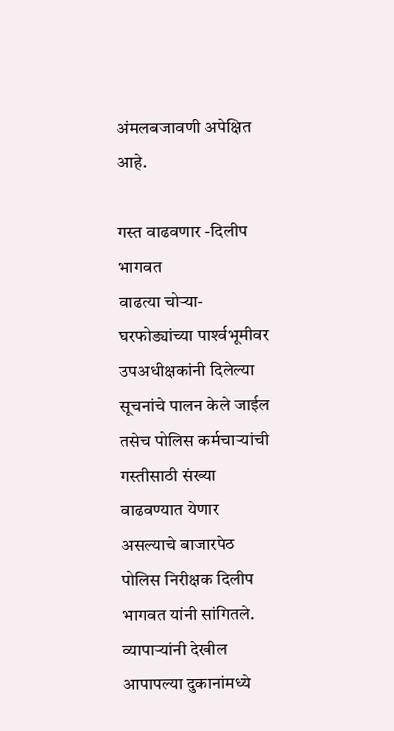अंमलबजावणी अपेक्षित आहे.

गस्त वाढवणार -दिलीप भागवत
वाढत्या चोर्‍या-घरफोड्यांच्या पार्श्‍वभूमीवर उपअधीक्षकांनी दिलेल्या सूचनांचे पालन केले जाईल तसेच पोलिस कर्मचार्‍यांची गस्तीसाठी संख्या वाढवण्यात येणार असल्याचे बाजारपेठ पोलिस निरीक्षक दिलीप भागवत यांनी सांगितले. व्यापार्‍यांनी देखील आपापल्या दुकानांमध्ये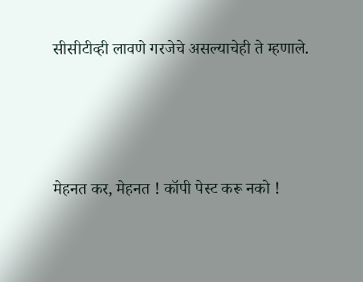सीसीटीव्ही लावणे गरजेचे असल्याचेही ते म्हणाले.




मेहनत कर, मेहनत ! कॉपी पेस्ट करू नको !